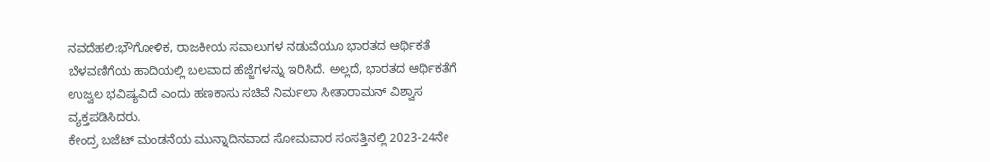ನವದೆಹಲಿ:ಭೌಗೋಳಿಕ, ರಾಜಕೀಯ ಸವಾಲುಗಳ ನಡುವೆಯೂ ಭಾರತದ ಆರ್ಥಿಕತೆ ಬೆಳವಣಿಗೆಯ ಹಾದಿಯಲ್ಲಿ ಬಲವಾದ ಹೆಜ್ಜೆಗಳನ್ನು ಇರಿಸಿದೆ. ಅಲ್ಲದೆ, ಭಾರತದ ಆರ್ಥಿಕತೆಗೆ ಉಜ್ವಲ ಭವಿಷ್ಯವಿದೆ ಎಂದು ಹಣಕಾಸು ಸಚಿವೆ ನಿರ್ಮಲಾ ಸೀತಾರಾಮನ್ ವಿಶ್ವಾಸ ವ್ಯಕ್ತಪಡಿಸಿದರು.
ಕೇಂದ್ರ ಬಜೆಟ್ ಮಂಡನೆಯ ಮುನ್ನಾದಿನವಾದ ಸೋಮವಾರ ಸಂಸತ್ತಿನಲ್ಲಿ 2023-24ನೇ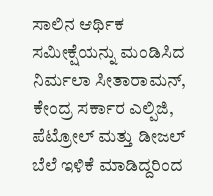ಸಾಲಿನ ಆರ್ಥಿಕ ಸಮೀಕ್ಷೆಯನ್ನು ಮಂಡಿಸಿದ ನಿರ್ಮಲಾ ಸೀತಾರಾಮನ್, ಕೇಂದ್ರ ಸರ್ಕಾರ ಎಲ್ಪಿಜಿ, ಪೆಟ್ರೋಲ್ ಮತ್ತು ಡೀಜಲ್ ಬೆಲೆ ಇಳಿಕೆ ಮಾಡಿದ್ದರಿಂದ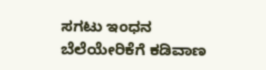ಸಗಟು ಇಂಧನ ಬೆಲೆಯೇರಿಕೆಗೆ ಕಡಿವಾಣ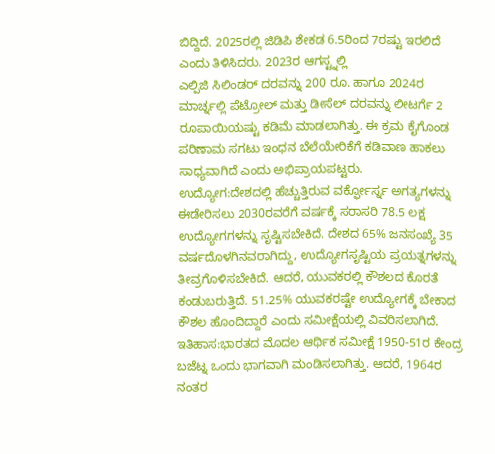ಬಿದ್ದಿದೆ. 2025ರಲ್ಲಿ ಜಿಡಿಪಿ ಶೇಕಡ 6.5ರಿಂದ 7ರಷ್ಟು ಇರಲಿದೆ ಎಂದು ತಿಳಿಸಿದರು. 2023ರ ಆಗಸ್ಟ್ನಲ್ಲಿ
ಎಲ್ಪಿಜಿ ಸಿಲಿಂಡರ್ ದರವನ್ನು 200 ರೂ. ಹಾಗೂ 2024ರ ಮಾರ್ಚ್ನಲ್ಲಿ ಪೆಟ್ರೋಲ್ ಮತ್ತು ಡೀಸೆಲ್ ದರವನ್ನು ಲೀಟರ್ಗೆ 2 ರೂಪಾಯಿಯಷ್ಟು ಕಡಿಮೆ ಮಾಡಲಾಗಿತ್ತು. ಈ ಕ್ರಮ ಕೈಗೊಂಡ ಪರಿಣಾಮ ಸಗಟು ಇಂಧನ ಬೆಲೆಯೇರಿಕೆಗೆ ಕಡಿವಾಣ ಹಾಕಲು ಸಾಧ್ಯವಾಗಿದೆ ಎಂದು ಅಭಿಪ್ರಾಯಪಟ್ಟರು.
ಉದ್ಯೋಗ:ದೇಶದಲ್ಲಿ ಹೆಚ್ಚುತ್ತಿರುವ ವರ್ಕ್ಫೋರ್ಸ್ನ ಅಗತ್ಯಗಳನ್ನು ಈಡೇರಿಸಲು 2030ರವರೆಗೆ ವರ್ಷಕ್ಕೆ ಸರಾಸರಿ 78.5 ಲಕ್ಷ ಉದ್ಯೋಗಗಳನ್ನು ಸೃಷ್ಟಿಸಬೇಕಿದೆ. ದೇಶದ 65% ಜನಸಂಖ್ಯೆ 35 ವರ್ಷದೊಳಗಿನವರಾಗಿದ್ದು, ಉದ್ಯೋಗಸೃಷ್ಟಿಯ ಪ್ರಯತ್ನಗಳನ್ನು ತೀವ್ರಗೊಳಿಸಬೇಕಿದೆ. ಆದರೆ, ಯುವಕರಲ್ಲಿ ಕೌಶಲದ ಕೊರತೆ ಕಂಡುಬರುತ್ತಿದೆ. 51.25% ಯುವಕರಷ್ಟೇ ಉದ್ಯೋಗಕ್ಕೆ ಬೇಕಾದ ಕೌಶಲ ಹೊಂದಿದ್ದಾರೆ ಎಂದು ಸಮೀಕ್ಷೆಯಲ್ಲಿ ವಿವರಿಸಲಾಗಿದೆ.
ಇತಿಹಾಸ:ಭಾರತದ ಮೊದಲ ಆರ್ಥಿಕ ಸಮೀಕ್ಷೆ 1950-51ರ ಕೇಂದ್ರ ಬಜೆಟ್ನ ಒಂದು ಭಾಗವಾಗಿ ಮಂಡಿಸಲಾಗಿತ್ತು. ಆದರೆ, 1964ರ ನಂತರ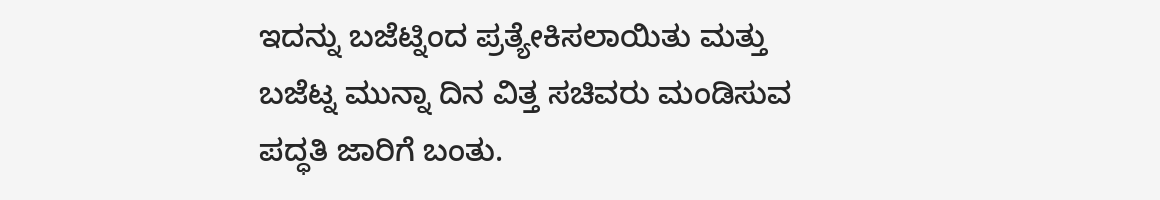ಇದನ್ನು ಬಜೆಟ್ನಿಂದ ಪ್ರತ್ಯೇಕಿಸಲಾಯಿತು ಮತ್ತು ಬಜೆಟ್ನ ಮುನ್ನಾ ದಿನ ವಿತ್ತ ಸಚಿವರು ಮಂಡಿಸುವ ಪದ್ಧತಿ ಜಾರಿಗೆ ಬಂತು.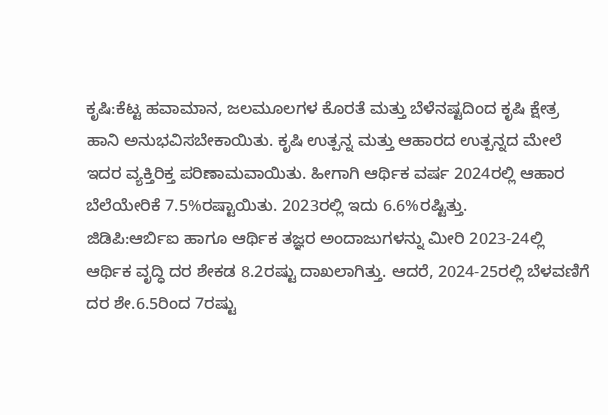ಕೃಷಿ:ಕೆಟ್ಟ ಹವಾಮಾನ, ಜಲಮೂಲಗಳ ಕೊರತೆ ಮತ್ತು ಬೆಳೆನಷ್ಟದಿಂದ ಕೃಷಿ ಕ್ಷೇತ್ರ ಹಾನಿ ಅನುಭವಿಸಬೇಕಾಯಿತು. ಕೃಷಿ ಉತ್ಪನ್ನ ಮತ್ತು ಆಹಾರದ ಉತ್ಪನ್ನದ ಮೇಲೆ ಇದರ ವ್ಯಕ್ತಿರಿಕ್ತ ಪರಿಣಾಮವಾಯಿತು. ಹೀಗಾಗಿ ಆರ್ಥಿಕ ವರ್ಷ 2024ರಲ್ಲಿ ಆಹಾರ ಬೆಲೆಯೇರಿಕೆ 7.5%ರಷ್ಟಾಯಿತು. 2023ರಲ್ಲಿ ಇದು 6.6%ರಷ್ಟಿತ್ತು.
ಜಿಡಿಪಿ:ಆರ್ಬಿಐ ಹಾಗೂ ಆರ್ಥಿಕ ತಜ್ಞರ ಅಂದಾಜುಗಳನ್ನು ಮೀರಿ 2023-24ಲ್ಲಿ ಆರ್ಥಿಕ ವೃದ್ಧಿ ದರ ಶೇಕಡ 8.2ರಷ್ಟು ದಾಖಲಾಗಿತ್ತು. ಆದರೆ, 2024-25ರಲ್ಲಿ ಬೆಳವಣಿಗೆ ದರ ಶೇ.6.5ರಿಂದ 7ರಷ್ಟು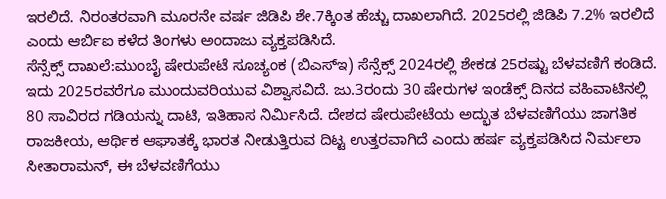ಇರಲಿದೆ. ನಿರಂತರವಾಗಿ ಮೂರನೇ ವರ್ಷ ಜಿಡಿಪಿ ಶೇ.7ಕ್ಕಿಂತ ಹೆಚ್ಚು ದಾಖಲಾಗಿದೆ. 2025ರಲ್ಲಿ ಜಿಡಿಪಿ 7.2% ಇರಲಿದೆ ಎಂದು ಆರ್ಬಿಐ ಕಳೆದ ತಿಂಗಳು ಅಂದಾಜು ವ್ಯಕ್ತಪಡಿಸಿದೆ.
ಸೆನ್ಸೆಕ್ಸ್ ದಾಖಲೆ:ಮುಂಬೈ ಷೇರುಪೇಟೆ ಸೂಚ್ಯಂಕ (ಬಿಎಸ್ಇ) ಸೆನ್ಸೆಕ್ಸ್ 2024ರಲ್ಲಿ ಶೇಕಡ 25ರಷ್ಟು ಬೆಳವಣಿಗೆ ಕಂಡಿದೆ. ಇದು 2025ರವರೆಗೂ ಮುಂದುವರಿಯುವ ವಿಶ್ವಾಸವಿದೆ. ಜು.3ರಂದು 30 ಷೇರುಗಳ ಇಂಡೆಕ್ಸ್ ದಿನದ ವಹಿವಾಟಿನಲ್ಲಿ 80 ಸಾವಿರದ ಗಡಿಯನ್ನು ದಾಟಿ, ಇತಿಹಾಸ ನಿರ್ವಿುಸಿದೆ. ದೇಶದ ಷೇರುಪೇಟೆಯ ಅದ್ಭುತ ಬೆಳವಣಿಗೆಯು ಜಾಗತಿಕ ರಾಜಕೀಯ, ಆರ್ಥಿಕ ಆಘಾತಕ್ಕೆ ಭಾರತ ನೀಡುತ್ತಿರುವ ದಿಟ್ಟ ಉತ್ತರವಾಗಿದೆ ಎಂದು ಹರ್ಷ ವ್ಯಕ್ತಪಡಿಸಿದ ನಿರ್ಮಲಾ ಸೀತಾರಾಮನ್, ಈ ಬೆಳವಣಿಗೆಯು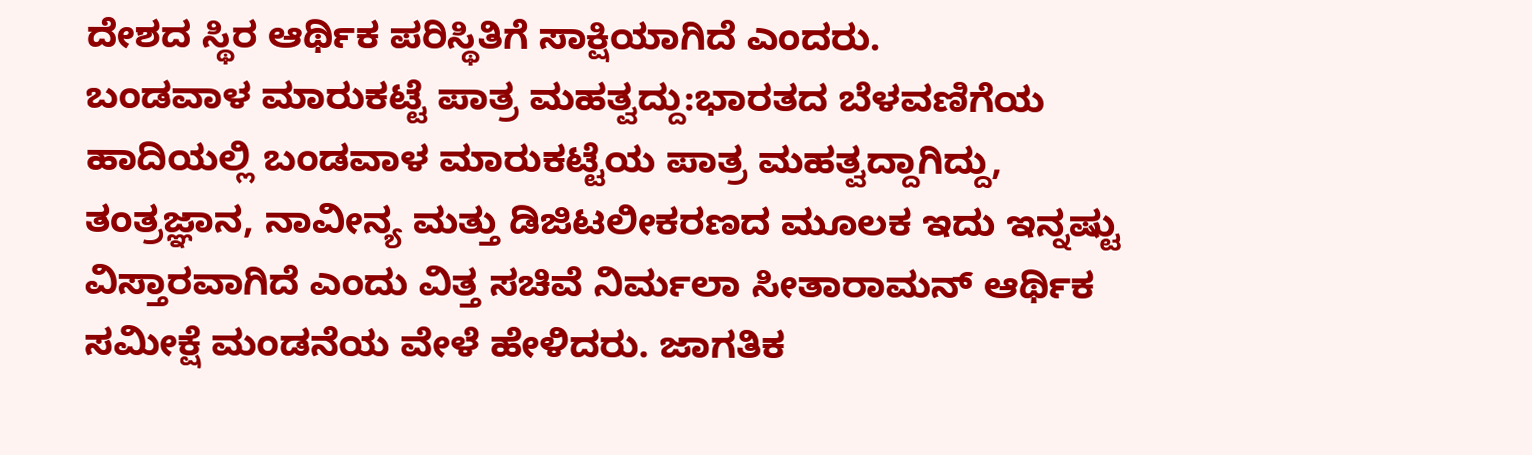ದೇಶದ ಸ್ಥಿರ ಆರ್ಥಿಕ ಪರಿಸ್ಥಿತಿಗೆ ಸಾಕ್ಷಿಯಾಗಿದೆ ಎಂದರು.
ಬಂಡವಾಳ ಮಾರುಕಟ್ಟೆ ಪಾತ್ರ ಮಹತ್ವದ್ದು:ಭಾರತದ ಬೆಳವಣಿಗೆಯ ಹಾದಿಯಲ್ಲಿ ಬಂಡವಾಳ ಮಾರುಕಟ್ಟೆಯ ಪಾತ್ರ ಮಹತ್ವದ್ದಾಗಿದ್ದು, ತಂತ್ರಜ್ಞಾನ, ನಾವೀನ್ಯ ಮತ್ತು ಡಿಜಿಟಲೀಕರಣದ ಮೂಲಕ ಇದು ಇನ್ನಷ್ಟು ವಿಸ್ತಾರವಾಗಿದೆ ಎಂದು ವಿತ್ತ ಸಚಿವೆ ನಿರ್ಮಲಾ ಸೀತಾರಾಮನ್ ಆರ್ಥಿಕ ಸಮೀಕ್ಷೆ ಮಂಡನೆಯ ವೇಳೆ ಹೇಳಿದರು. ಜಾಗತಿಕ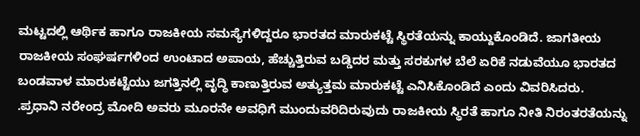ಮಟ್ಟದಲ್ಲಿ ಆರ್ಥಿಕ ಹಾಗೂ ರಾಜಕೀಯ ಸಮಸ್ಯೆಗಳಿದ್ದರೂ ಭಾರತದ ಮಾರುಕಟ್ಟೆ ಸ್ಥಿರತೆಯನ್ನು ಕಾಯ್ದುಕೊಂಡಿದೆ. ಜಾಗತೀಯ ರಾಜಕೀಯ ಸಂಘರ್ಷಗಳಿಂದ ಉಂಟಾದ ಅಪಾಯ, ಹೆಚ್ಚುತ್ತಿರುವ ಬಡ್ಡಿದರ ಮತ್ತು ಸರಕುಗಳ ಬೆಲೆ ಏರಿಕೆ ನಡುವೆಯೂ ಭಾರತದ ಬಂಡವಾಳ ಮಾರುಕಟ್ಟೆಯು ಜಗತ್ತಿನಲ್ಲಿ ವೃದ್ಧಿ ಕಾಣುತ್ತಿರುವ ಅತ್ಯುತ್ತಮ ಮಾರುಕಟ್ಟೆ ಎನಿಸಿಕೊಂಡಿದೆ ಎಂದು ವಿವರಿಸಿದರು.
.ಪ್ರಧಾನಿ ನರೇಂದ್ರ ಮೋದಿ ಅವರು ಮೂರನೇ ಅವಧಿಗೆ ಮುಂದುವರಿದಿರುವುದು ರಾಜಕೀಯ ಸ್ಥಿರತೆ ಹಾಗೂ ನೀತಿ ನಿರಂತರತೆಯನ್ನು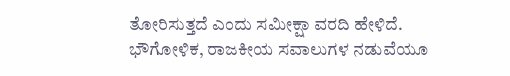ತೋರಿಸುತ್ತದೆ ಎಂದು ಸಮೀಕ್ಷಾ ವರದಿ ಹೇಳಿದೆ. ಭೌಗೋಳಿಕ, ರಾಜಕೀಯ ಸವಾಲುಗಳ ನಡುವೆಯೂ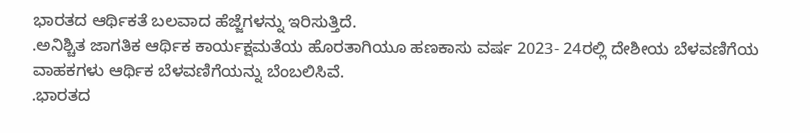ಭಾರತದ ಆರ್ಥಿಕತೆ ಬಲವಾದ ಹೆಜ್ಜೆಗಳನ್ನು ಇರಿಸುತ್ತಿದೆ.
.ಅನಿಶ್ಚಿತ ಜಾಗತಿಕ ಆರ್ಥಿಕ ಕಾರ್ಯಕ್ಷಮತೆಯ ಹೊರತಾಗಿಯೂ ಹಣಕಾಸು ವರ್ಷ 2023- 24ರಲ್ಲಿ ದೇಶೀಯ ಬೆಳವಣಿಗೆಯ ವಾಹಕಗಳು ಆರ್ಥಿಕ ಬೆಳವಣಿಗೆಯನ್ನು ಬೆಂಬಲಿಸಿವೆ.
.ಭಾರತದ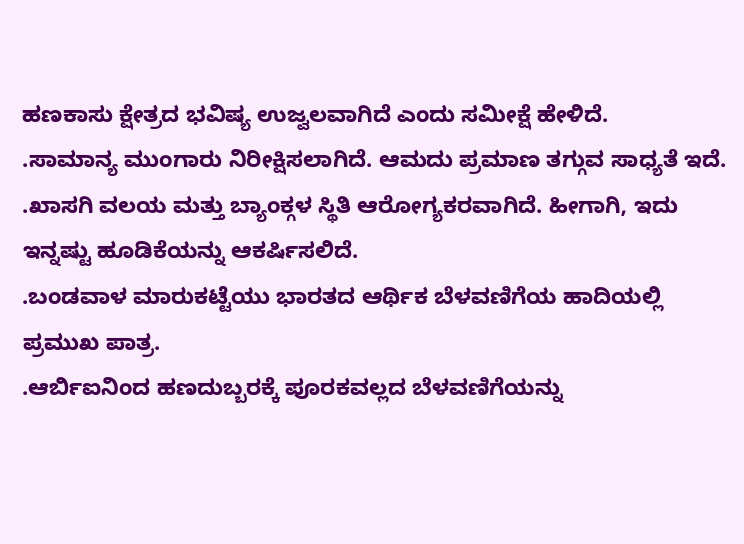ಹಣಕಾಸು ಕ್ಷೇತ್ರದ ಭವಿಷ್ಯ ಉಜ್ವಲವಾಗಿದೆ ಎಂದು ಸಮೀಕ್ಷೆ ಹೇಳಿದೆ.
.ಸಾಮಾನ್ಯ ಮುಂಗಾರು ನಿರೀಕ್ಷಿಸಲಾಗಿದೆ. ಆಮದು ಪ್ರಮಾಣ ತಗ್ಗುವ ಸಾಧ್ಯತೆ ಇದೆ.
.ಖಾಸಗಿ ವಲಯ ಮತ್ತು ಬ್ಯಾಂಕ್ಗಳ ಸ್ಥಿತಿ ಆರೋಗ್ಯಕರವಾಗಿದೆ. ಹೀಗಾಗಿ, ಇದು ಇನ್ನಷ್ಟು ಹೂಡಿಕೆಯನ್ನು ಆಕರ್ಷಿಸಲಿದೆ.
.ಬಂಡವಾಳ ಮಾರುಕಟ್ಟೆಯು ಭಾರತದ ಆರ್ಥಿಕ ಬೆಳವಣಿಗೆಯ ಹಾದಿಯಲ್ಲಿ ಪ್ರಮುಖ ಪಾತ್ರ.
.ಆರ್ಬಿಐನಿಂದ ಹಣದುಬ್ಬರಕ್ಕೆ ಪೂರಕವಲ್ಲದ ಬೆಳವಣಿಗೆಯನ್ನು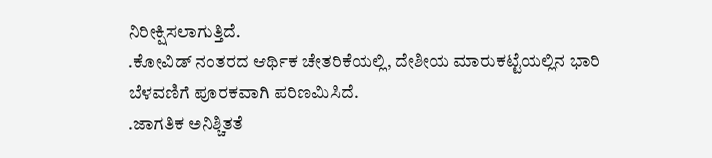ನಿರೀಕ್ಷಿಸಲಾಗುತ್ತಿದೆ.
.ಕೋವಿಡ್ ನಂತರದ ಆರ್ಥಿಕ ಚೇತರಿಕೆಯಲ್ಲಿ, ದೇಶೀಯ ಮಾರುಕಟ್ಟೆಯಲ್ಲಿನ ಭಾರಿ ಬೆಳವಣಿಗೆ ಪೂರಕವಾಗಿ ಪರಿಣಮಿಸಿದೆ.
.ಜಾಗತಿಕ ಅನಿಶ್ಚಿತತೆ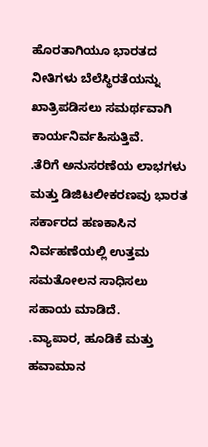ಹೊರತಾಗಿಯೂ ಭಾರತದ ನೀತಿಗಳು ಬೆಲೆಸ್ಥಿರತೆಯನ್ನು ಖಾತ್ರಿಪಡಿಸಲು ಸಮರ್ಥವಾಗಿ ಕಾರ್ಯನಿರ್ವಹಿಸುತ್ತಿವೆ.
.ತೆರಿಗೆ ಅನುಸರಣೆಯ ಲಾಭಗಳು ಮತ್ತು ಡಿಜಿಟಲೀಕರಣವು ಭಾರತ ಸರ್ಕಾರದ ಹಣಕಾಸಿನ ನಿರ್ವಹಣೆಯಲ್ಲಿ ಉತ್ತಮ ಸಮತೋಲನ ಸಾಧಿಸಲು ಸಹಾಯ ಮಾಡಿದೆ.
.ವ್ಯಾಪಾರ, ಹೂಡಿಕೆ ಮತ್ತು ಹವಾಮಾನ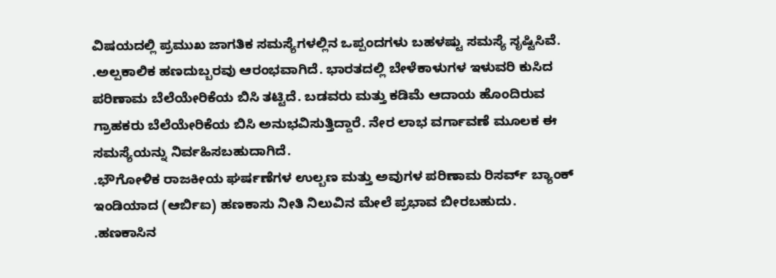ವಿಷಯದಲ್ಲಿ ಪ್ರಮುಖ ಜಾಗತಿಕ ಸಮಸ್ಯೆಗಳಲ್ಲಿನ ಒಪ್ಪಂದಗಳು ಬಹಳಷ್ಟು ಸಮಸ್ಯೆ ಸೃಷ್ಟಿಸಿವೆ.
.ಅಲ್ಪಕಾಲಿಕ ಹಣದುಬ್ಬರವು ಆರಂಭವಾಗಿದೆ. ಭಾರತದಲ್ಲಿ ಬೇಳೆಕಾಳುಗಳ ಇಳುವರಿ ಕುಸಿದ ಪರಿಣಾಮ ಬೆಲೆಯೇರಿಕೆಯ ಬಿಸಿ ತಟ್ಟಿದೆ. ಬಡವರು ಮತ್ತು ಕಡಿಮೆ ಆದಾಯ ಹೊಂದಿರುವ ಗ್ರಾಹಕರು ಬೆಲೆಯೇರಿಕೆಯ ಬಿಸಿ ಅನುಭವಿಸುತ್ತಿದ್ದಾರೆ. ನೇರ ಲಾಭ ವರ್ಗಾವಣೆ ಮೂಲಕ ಈ ಸಮಸ್ಯೆಯನ್ನು ನಿರ್ವಹಿಸಬಹುದಾಗಿದೆ.
.ಭೌಗೋಳಿಕ ರಾಜಕೀಯ ಘರ್ಷಣೆಗಳ ಉಲ್ಬಣ ಮತ್ತು ಅವುಗಳ ಪರಿಣಾಮ ರಿಸರ್ವ್ ಬ್ಯಾಂಕ್ ಇಂಡಿಯಾದ (ಆರ್ಬಿಐ) ಹಣಕಾಸು ನೀತಿ ನಿಲುವಿನ ಮೇಲೆ ಪ್ರಭಾವ ಬೀರಬಹುದು.
.ಹಣಕಾಸಿನ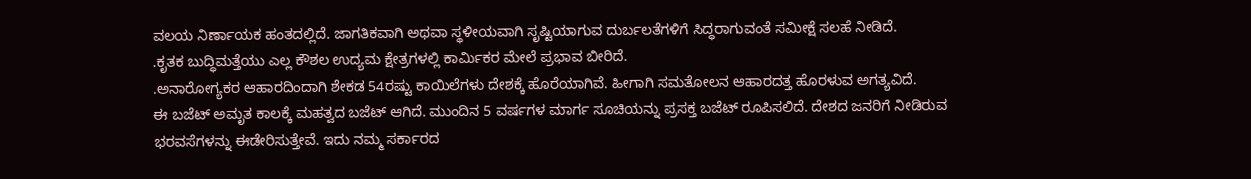ವಲಯ ನಿರ್ಣಾಯಕ ಹಂತದಲ್ಲಿದೆ. ಜಾಗತಿಕವಾಗಿ ಅಥವಾ ಸ್ಥಳೀಯವಾಗಿ ಸೃಷ್ಟಿಯಾಗುವ ದುರ್ಬಲತೆಗಳಿಗೆ ಸಿದ್ಧರಾಗುವಂತೆ ಸಮೀಕ್ಷೆ ಸಲಹೆ ನೀಡಿದೆ.
.ಕೃತಕ ಬುದ್ಧಿಮತ್ತೆಯು ಎಲ್ಲ ಕೌಶಲ ಉದ್ಯಮ ಕ್ಷೇತ್ರಗಳಲ್ಲಿ ಕಾರ್ವಿುಕರ ಮೇಲೆ ಪ್ರಭಾವ ಬೀರಿದೆ.
.ಅನಾರೋಗ್ಯಕರ ಆಹಾರದಿಂದಾಗಿ ಶೇಕಡ 54ರಷ್ಟು ಕಾಯಿಲೆಗಳು ದೇಶಕ್ಕೆ ಹೊರೆಯಾಗಿವೆ. ಹೀಗಾಗಿ ಸಮತೋಲನ ಆಹಾರದತ್ತ ಹೊರಳುವ ಅಗತ್ಯವಿದೆ.
ಈ ಬಜೆಟ್ ಅಮೃತ ಕಾಲಕ್ಕೆ ಮಹತ್ವದ ಬಜೆಟ್ ಆಗಿದೆ. ಮುಂದಿನ 5 ವರ್ಷಗಳ ಮಾರ್ಗ ಸೂಚಿಯನ್ನು ಪ್ರಸಕ್ತ ಬಜೆಟ್ ರೂಪಿಸಲಿದೆ. ದೇಶದ ಜನರಿಗೆ ನೀಡಿರುವ ಭರವಸೆಗಳನ್ನು ಈಡೇರಿಸುತ್ತೇವೆ. ಇದು ನಮ್ಮ ಸರ್ಕಾರದ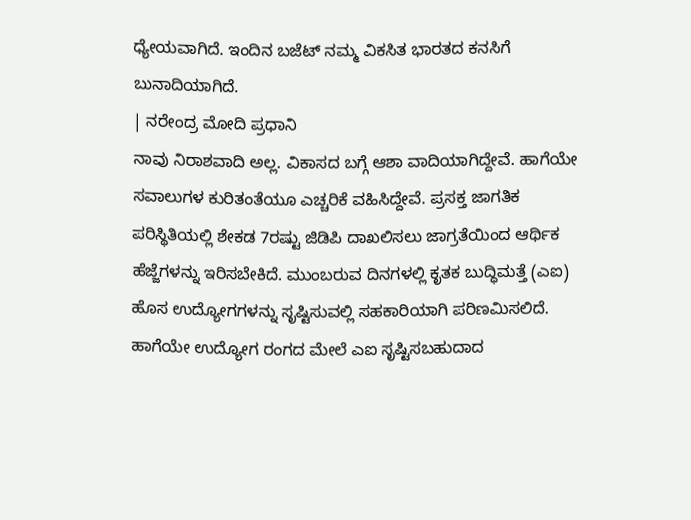ಧ್ಯೇಯವಾಗಿದೆ. ಇಂದಿನ ಬಜೆಟ್ ನಮ್ಮ ವಿಕಸಿತ ಭಾರತದ ಕನಸಿಗೆ ಬುನಾದಿಯಾಗಿದೆ.
| ನರೇಂದ್ರ ಮೋದಿ ಪ್ರಧಾನಿ
ನಾವು ನಿರಾಶವಾದಿ ಅಲ್ಲ. ವಿಕಾಸದ ಬಗ್ಗೆ ಆಶಾ ವಾದಿಯಾಗಿದ್ದೇವೆ. ಹಾಗೆಯೇ ಸವಾಲುಗಳ ಕುರಿತಂತೆಯೂ ಎಚ್ಚರಿಕೆ ವಹಿಸಿದ್ದೇವೆ. ಪ್ರಸಕ್ತ ಜಾಗತಿಕ ಪರಿಸ್ಥಿತಿಯಲ್ಲಿ ಶೇಕಡ 7ರಷ್ಟು ಜಿಡಿಪಿ ದಾಖಲಿಸಲು ಜಾಗ್ರತೆಯಿಂದ ಆರ್ಥಿಕ ಹೆಜ್ಜೆಗಳನ್ನು ಇರಿಸಬೇಕಿದೆ. ಮುಂಬರುವ ದಿನಗಳಲ್ಲಿ ಕೃತಕ ಬುದ್ಧಿಮತ್ತೆ (ಎಐ) ಹೊಸ ಉದ್ಯೋಗಗಳನ್ನು ಸೃಷ್ಟಿಸುವಲ್ಲಿ ಸಹಕಾರಿಯಾಗಿ ಪರಿಣಮಿಸಲಿದೆ. ಹಾಗೆಯೇ ಉದ್ಯೋಗ ರಂಗದ ಮೇಲೆ ಎಐ ಸೃಷ್ಟಿಸಬಹುದಾದ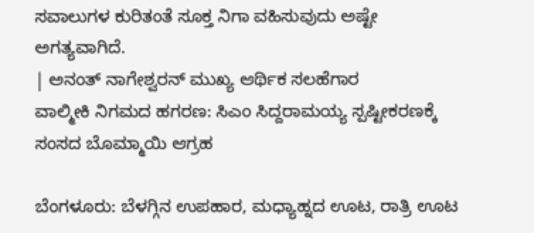ಸವಾಲುಗಳ ಕುರಿತಂತೆ ಸೂಕ್ತ ನಿಗಾ ವಹಿಸುವುದು ಅಷ್ಟೇ ಅಗತ್ಯವಾಗಿದೆ.
| ಅನಂತ್ ನಾಗೇಶ್ವರನ್ ಮುಖ್ಯ ಆರ್ಥಿಕ ಸಲಹೆಗಾರ
ವಾಲ್ಮೀಕಿ ನಿಗಮದ ಹಗರಣ: ಸಿಎಂ ಸಿದ್ದರಾಮಯ್ಯ ಸ್ಪಷ್ಟೀಕರಣಕ್ಕೆ ಸಂಸದ ಬೊಮ್ಮಾಯಿ ಆಗ್ರಹ

ಬೆಂಗಳೂರು: ಬೆಳಗ್ಗಿನ ಉಪಹಾರ, ಮಧ್ಯಾಹ್ನದ ಊಟ, ರಾತ್ರಿ ಊಟ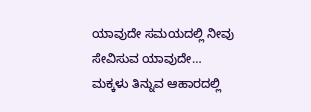ಯಾವುದೇ ಸಮಯದಲ್ಲಿ ನೀವು ಸೇವಿಸುವ ಯಾವುದೇ…
ಮಕ್ಕಳು ತಿನ್ನುವ ಆಹಾರದಲ್ಲಿ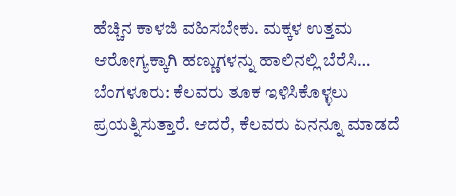ಹೆಚ್ಚಿನ ಕಾಳಜಿ ವಹಿಸಬೇಕು. ಮಕ್ಕಳ ಉತ್ತಮ ಆರೋಗ್ಯಕ್ಕಾಗಿ ಹಣ್ಣುಗಳನ್ನು ಹಾಲಿನಲ್ಲಿ ಬೆರೆಸಿ…
ಬೆಂಗಳೂರು: ಕೆಲವರು ತೂಕ ಇಳಿಸಿಕೊಳ್ಳಲು ಪ್ರಯತ್ನಿಸುತ್ತಾರೆ. ಆದರೆ, ಕೆಲವರು ಏನನ್ನೂ ಮಾಡದೆ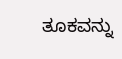ತೂಕವನ್ನು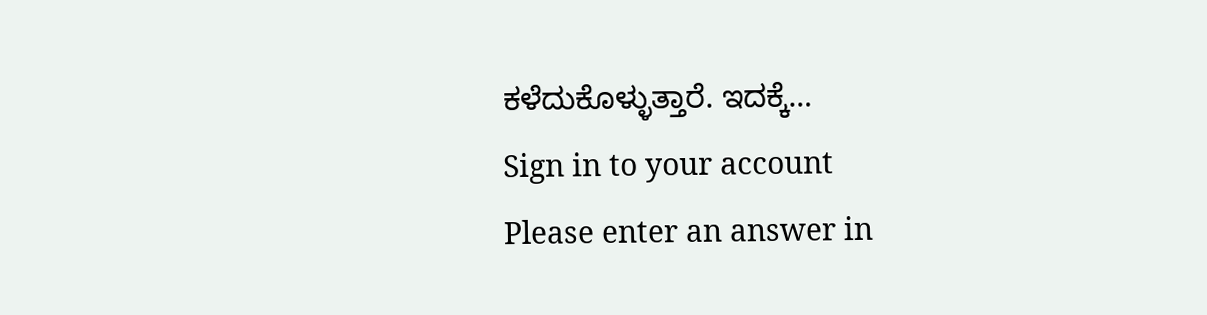ಕಳೆದುಕೊಳ್ಳುತ್ತಾರೆ. ಇದಕ್ಕೆ…
Sign in to your account
Please enter an answer in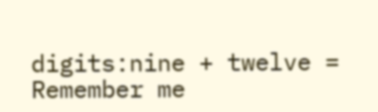digits:nine + twelve =
Remember me